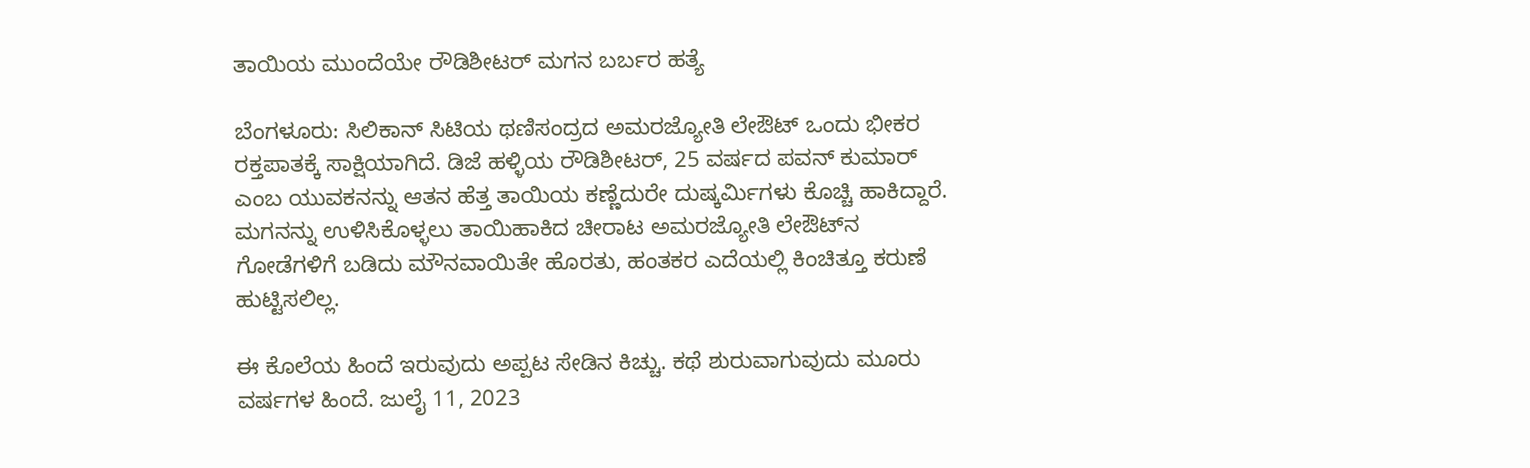ತಾಯಿಯ ಮುಂದೆಯೇ ರೌಡಿಶೀಟರ್‌ ಮಗನ ಬರ್ಬರ ಹತ್ಯೆ

ಬೆಂಗಳೂರು: ಸಿಲಿಕಾನ್ ಸಿಟಿಯ ಥಣಿಸಂದ್ರದ ಅಮರಜ್ಯೋತಿ ಲೇಔಟ್ ಒಂದು ಭೀಕರ ರಕ್ತಪಾತಕ್ಕೆ ಸಾಕ್ಷಿಯಾಗಿದೆ. ಡಿಜೆ ಹಳ್ಳಿಯ ರೌಡಿಶೀಟರ್, 25 ವರ್ಷದ ಪವನ್ ಕುಮಾರ್ ಎಂಬ ಯುವಕನನ್ನು ಆತನ ಹೆತ್ತ ತಾಯಿಯ ಕಣ್ಣೆದುರೇ ದುಷ್ಕರ್ಮಿಗಳು ಕೊಚ್ಚಿ ಹಾಕಿದ್ದಾರೆ. ಮಗನನ್ನು ಉಳಿಸಿಕೊಳ್ಳಲು ತಾಯಿಹಾಕಿದ ಚೀರಾಟ ಅಮರಜ್ಯೋತಿ ಲೇಔಟ್‌ನ ಗೋಡೆಗಳಿಗೆ ಬಡಿದು ಮೌನವಾಯಿತೇ ಹೊರತು, ಹಂತಕರ ಎದೆಯಲ್ಲಿ ಕಿಂಚಿತ್ತೂ ಕರುಣೆ ಹುಟ್ಟಿಸಲಿಲ್ಲ.

ಈ ಕೊಲೆಯ ಹಿಂದೆ ಇರುವುದು ಅಪ್ಪಟ ಸೇಡಿನ ಕಿಚ್ಚು. ಕಥೆ ಶುರುವಾಗುವುದು ಮೂರು ವರ್ಷಗಳ ಹಿಂದೆ. ಜುಲೈ 11, 2023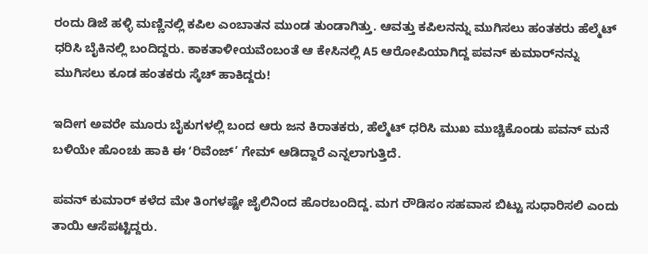ರಂದು ಡಿಜೆ ಹಳ್ಳಿ ಮಣ್ಣಿನಲ್ಲಿ ಕಪಿಲ ಎಂಬಾತನ ಮುಂಡ ತುಂಡಾಗಿತ್ತು. ಆವತ್ತು ಕಪಿಲನನ್ನು ಮುಗಿಸಲು ಹಂತಕರು ಹೆಲ್ಮೆಟ್ ಧರಿಸಿ ಬೈಕಿನಲ್ಲಿ ಬಂದಿದ್ದರು. ಕಾಕತಾಳೀಯವೆಂಬಂತೆ ಆ ಕೇಸಿನಲ್ಲಿ A5 ಆರೋಪಿಯಾಗಿದ್ದ ಪವನ್ ಕುಮಾರ್‌ನನ್ನು ಮುಗಿಸಲು ಕೂಡ ಹಂತಕರು ಸ್ಕೆಚ್ ಹಾಕಿದ್ದರು!

ಇದೀಗ ಅವರೇ ಮೂರು ಬೈಕುಗಳಲ್ಲಿ ಬಂದ ಆರು ಜನ ಕಿರಾತಕರು, ಹೆಲ್ಮೆಟ್ ಧರಿಸಿ ಮುಖ ಮುಚ್ಚಿಕೊಂಡು ಪವನ್ ಮನೆ ಬಳಿಯೇ ಹೊಂಚು ಹಾಕಿ ಈ ʻರಿವೆಂಜ್’ ಗೇಮ್ ಆಡಿದ್ದಾರೆ ಎನ್ನಲಾಗುತ್ತಿದೆ.

ಪವನ್ ಕುಮಾರ್ ಕಳೆದ ಮೇ ತಿಂಗಳಷ್ಟೇ ಜೈಲಿನಿಂದ ಹೊರಬಂದಿದ್ದ. ಮಗ ರೌಡಿಸಂ ಸಹವಾಸ ಬಿಟ್ಟು ಸುಧಾರಿಸಲಿ ಎಂದು ತಾಯಿ ಆಸೆಪಟ್ಟಿದ್ದರು.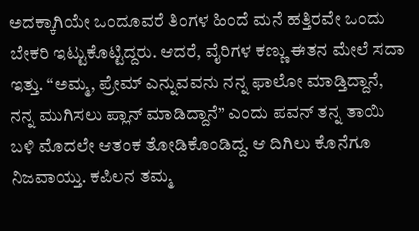ಅದಕ್ಕಾಗಿಯೇ ಒಂದೂವರೆ ತಿಂಗಳ ಹಿಂದೆ ಮನೆ ಹತ್ತಿರವೇ ಒಂದು ಬೇಕರಿ ಇಟ್ಟುಕೊಟ್ಟಿದ್ದರು. ಆದರೆ, ವೈರಿಗಳ ಕಣ್ಣು ಈತನ ಮೇಲೆ ಸದಾ ಇತ್ತು. “ಅಮ್ಮ, ಪ್ರೇಮ್ ಎನ್ನುವವನು ನನ್ನ ಫಾಲೋ ಮಾಡ್ತಿದ್ದಾನೆ, ನನ್ನ ಮುಗಿಸಲು ಪ್ಲಾನ್ ಮಾಡಿದ್ದಾನೆ” ಎಂದು ಪವನ್ ತನ್ನ ತಾಯಿ ಬಳಿ ಮೊದಲೇ ಆತಂಕ ತೋಡಿಕೊಂಡಿದ್ದ. ಆ ದಿಗಿಲು ಕೊನೆಗೂ ನಿಜವಾಯ್ತು. ಕಪಿಲನ ತಮ್ಮ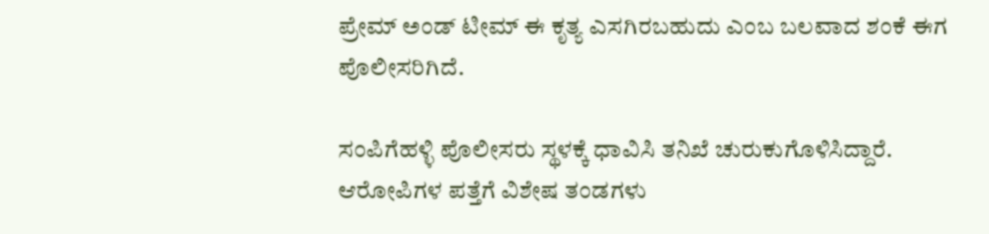ಪ್ರೇಮ್ ಅಂಡ್ ಟೀಮ್ ಈ ಕೃತ್ಯ ಎಸಗಿರಬಹುದು ಎಂಬ ಬಲವಾದ ಶಂಕೆ ಈಗ ಪೊಲೀಸರಿಗಿದೆ.

ಸಂಪಿಗೆಹಳ್ಳಿ ಪೊಲೀಸರು ಸ್ಥಳಕ್ಕೆ ಧಾವಿಸಿ ತನಿಖೆ ಚುರುಕುಗೊಳಿಸಿದ್ದಾರೆ. ಆರೋಪಿಗಳ ಪತ್ತೆಗೆ ವಿಶೇಷ ತಂಡಗಳು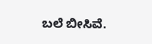ಬಲೆ ಬೀಸಿವೆ.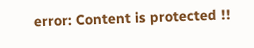error: Content is protected !!